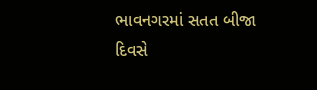ભાવનગરમાં સતત બીજા દિવસે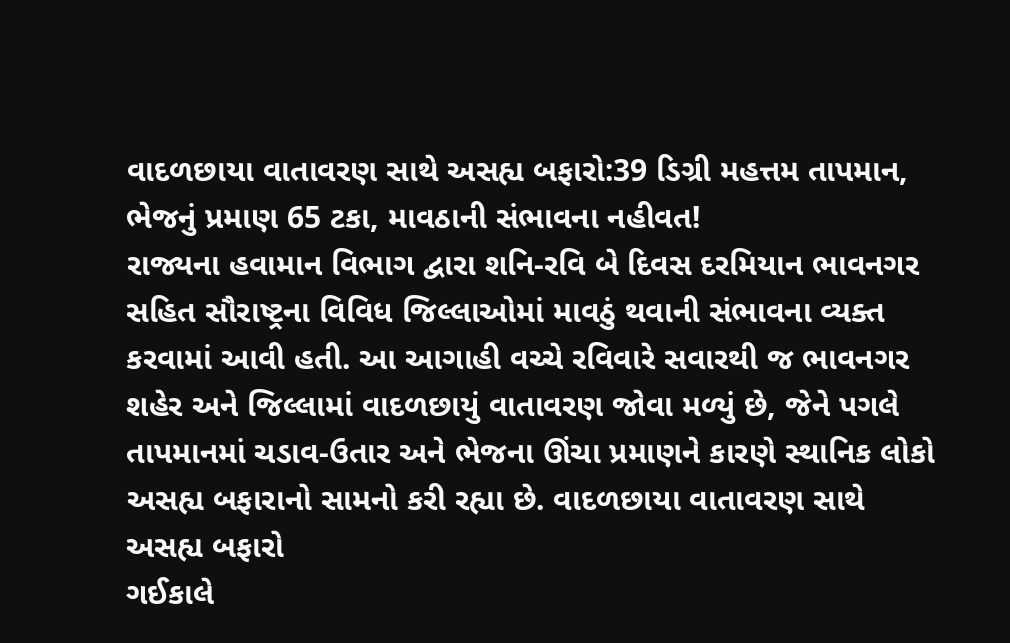વાદળછાયા વાતાવરણ સાથે અસહ્ય બફારો:39 ડિગ્રી મહત્તમ તાપમાન, ભેજનું પ્રમાણ 65 ટકા, માવઠાની સંભાવના નહીવત!
રાજ્યના હવામાન વિભાગ દ્વારા શનિ-રવિ બે દિવસ દરમિયાન ભાવનગર સહિત સૌરાષ્ટ્રના વિવિધ જિલ્લાઓમાં માવઠું થવાની સંભાવના વ્યક્ત કરવામાં આવી હતી. આ આગાહી વચ્ચે રવિવારે સવારથી જ ભાવનગર શહેર અને જિલ્લામાં વાદળછાયું વાતાવરણ જોવા મળ્યું છે, જેને પગલે તાપમાનમાં ચડાવ-ઉતાર અને ભેજના ઊંચા પ્રમાણને કારણે સ્થાનિક લોકો અસહ્ય બફારાનો સામનો કરી રહ્યા છે. વાદળછાયા વાતાવરણ સાથે અસહ્ય બફારો
ગઈકાલે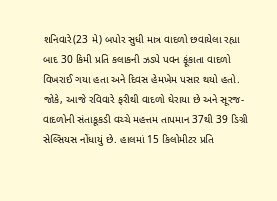શનિવારે(23 મે) બપોર સુધી માત્ર વાદળો છવાયેલા રહ્યા બાદ 30 કિમી પ્રતિ કલાકની ઝડપે પવન ફૂંકાતા વાદળો વિખરાઈ ગયા હતા અને દિવસ હેમખેમ પસાર થયો હતો. જોકે, આજે રવિવારે ફરીથી વાદળો ઘેરાયા છે અને સૂરજ-વાદળોની સંતાકૂકડી વચ્ચે મહત્તમ તાપમાન 37થી 39 ડિગ્રી સેલ્સિયસ નોંધાયું છે. હાલમાં 15 કિલોમીટર પ્રતિ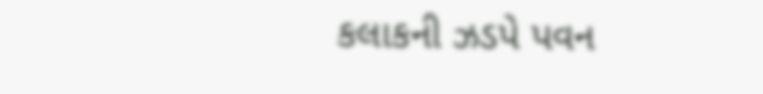કલાકની ઝડપે પવન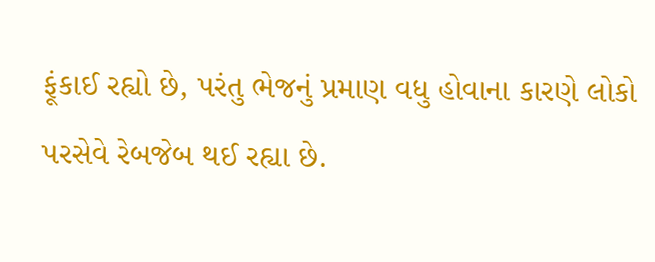ફૂંકાઈ રહ્યો છે, પરંતુ ભેજનું પ્રમાણ વધુ હોવાના કારણે લોકો પરસેવે રેબજેબ થઈ રહ્યા છે.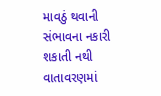માવઠું થવાની સંભાવના નકારી શકાતી નથી
વાતાવરણમાં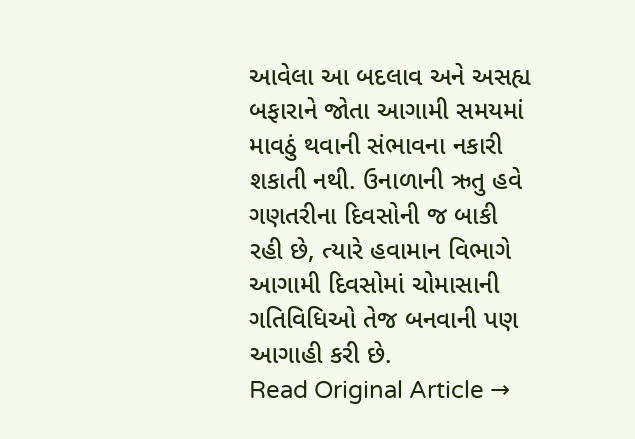આવેલા આ બદલાવ અને અસહ્ય બફારાને જોતા આગામી સમયમાં માવઠું થવાની સંભાવના નકારી શકાતી નથી. ઉનાળાની ઋતુ હવે ગણતરીના દિવસોની જ બાકી રહી છે, ત્યારે હવામાન વિભાગે આગામી દિવસોમાં ચોમાસાની ગતિવિધિઓ તેજ બનવાની પણ આગાહી કરી છે.
Read Original Article →